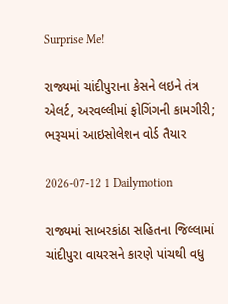Surprise Me!

રાજ્યમાં ચાંદીપુરાના કેસને લઇને તંત્ર એલર્ટ, અરવલ્લીમાં ફોગિંગની કામગીરી; ભરૂચમાં આઇસોલેશન વોર્ડ તૈયાર

2026-07-12 1 Dailymotion

રાજ્યમાં સાબરકાંઠા સહિતના જિલ્લામાં ચાંદીપુરા વાયરસને કારણે પાંચથી વધુ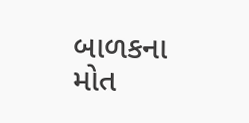બાળકના મોત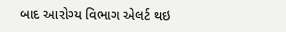બાદ આરોગ્ય વિભાગ એલર્ટ થઇ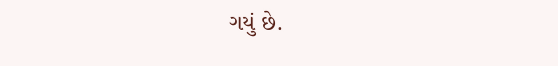ગયું છે.